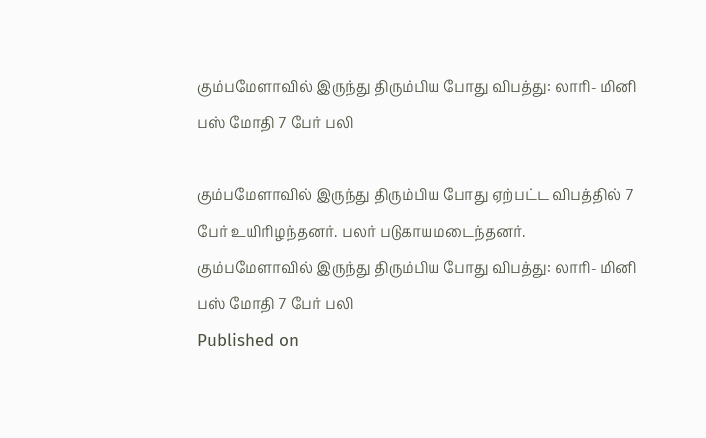கும்பமேளாவில் இருந்து திரும்பிய போது விபத்து: லாரி- மினி பஸ் மோதி 7 பேர் பலி

கும்பமேளாவில் இருந்து திரும்பிய போது ஏற்பட்ட விபத்தில் 7 பேர் உயிரிழந்தனர். பலர் படுகாயமடைந்தனர்.
கும்பமேளாவில் இருந்து திரும்பிய போது விபத்து: லாரி- மினி பஸ் மோதி 7 பேர் பலி
Published on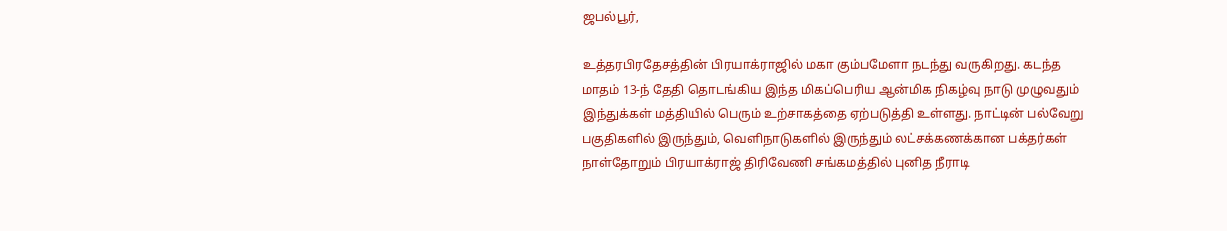ஜபல்பூர்,

உத்தரபிரதேசத்தின் பிரயாக்ராஜில் மகா கும்பமேளா நடந்து வருகிறது. கடந்த மாதம் 13-ந் தேதி தொடங்கிய இந்த மிகப்பெரிய ஆன்மிக நிகழ்வு நாடு முழுவதும் இந்துக்கள் மத்தியில் பெரும் உற்சாகத்தை ஏற்படுத்தி உள்ளது. நாட்டின் பல்வேறு பகுதிகளில் இருந்தும், வெளிநாடுகளில் இருந்தும் லட்சக்கணக்கான பக்தர்கள் நாள்தோறும் பிரயாக்ராஜ் திரிவேணி சங்கமத்தில் புனித நீராடி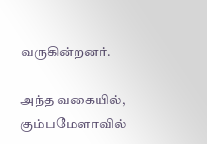வருகின்றனர்.

அந்த வகையில், கும்பமேளாவில்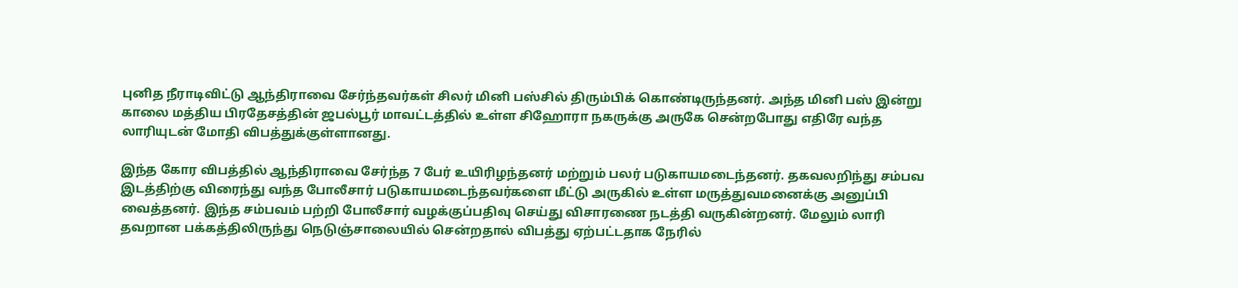புனித நீராடிவிட்டு ஆந்திராவை சேர்ந்தவர்கள் சிலர் மினி பஸ்சில் திரும்பிக் கொண்டிருந்தனர். அந்த மினி பஸ் இன்று காலை மத்திய பிரதேசத்தின் ஜபல்பூர் மாவட்டத்தில் உள்ள சிஹோரா நகருக்கு அருகே சென்றபோது எதிரே வந்த லாரியுடன் மோதி விபத்துக்குள்ளானது.

இந்த கோர விபத்தில் ஆந்திராவை சேர்ந்த 7 பேர் உயிரிழந்தனர் மற்றும் பலர் படுகாயமடைந்தனர். தகவலறிந்து சம்பவ இடத்திற்கு விரைந்து வந்த போலீசார் படுகாயமடைந்தவர்களை மீட்டு அருகில் உள்ள மருத்துவமனைக்கு அனுப்பி வைத்தனர். இந்த சம்பவம் பற்றி போலீசார் வழக்குப்பதிவு செய்து விசாரணை நடத்தி வருகின்றனர். மேலும் லாரி தவறான பக்கத்திலிருந்து நெடுஞ்சாலையில் சென்றதால் விபத்து ஏற்பட்டதாக நேரில்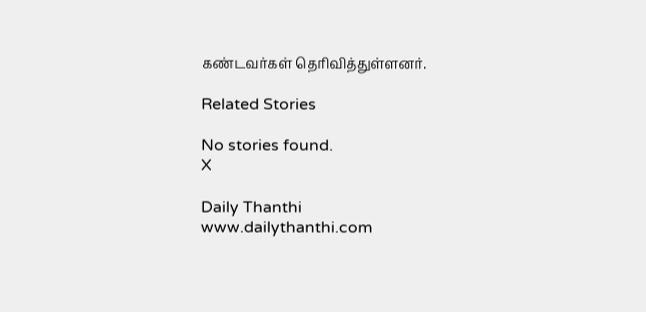கண்டவர்கள் தெரிவித்துள்ளனர்.

Related Stories

No stories found.
X

Daily Thanthi
www.dailythanthi.com